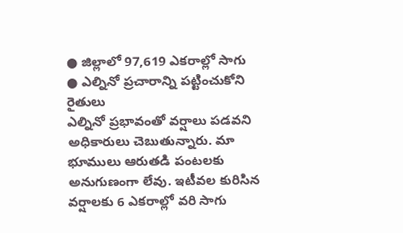● జిల్లాలో 97,619 ఎకరాల్లో సాగు
● ఎల్నినో ప్రచారాన్ని పట్టించుకోని రైతులు
ఎల్నినో ప్రభావంతో వర్షాలు పడవని అధికారులు చెబుతున్నారు. మా భూములు ఆరుతడి పంటలకు అనుగుణంగా లేవు. ఇటీవల కురిసిన వర్షాలకు 6 ఎకరాల్లో వరి సాగు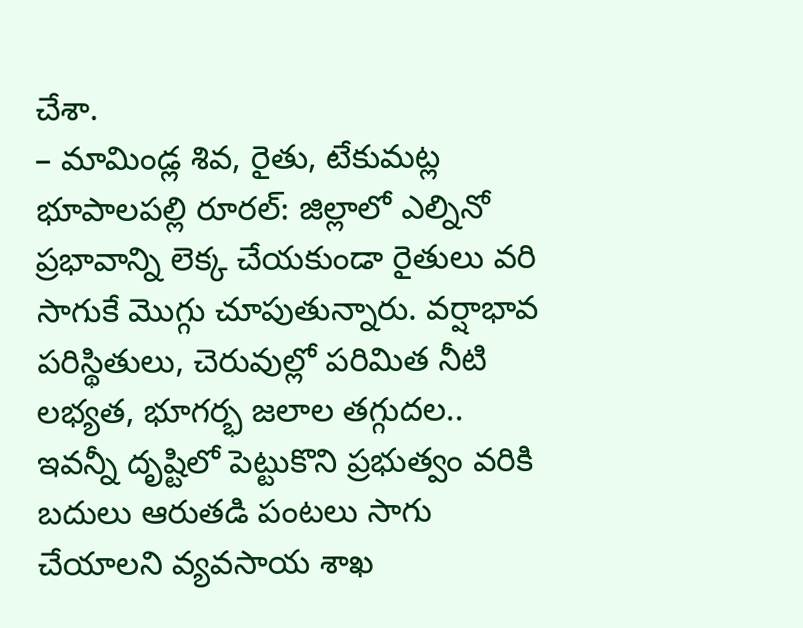చేశా.
– మామిండ్ల శివ, రైతు, టేకుమట్ల
భూపాలపల్లి రూరల్: జిల్లాలో ఎల్నినో ప్రభావాన్ని లెక్క చేయకుండా రైతులు వరి సాగుకే మొగ్గు చూపుతున్నారు. వర్షాభావ పరిస్థితులు, చెరువుల్లో పరిమిత నీటి లభ్యత, భూగర్భ జలాల తగ్గుదల.. ఇవన్నీ దృష్టిలో పెట్టుకొని ప్రభుత్వం వరికి బదులు ఆరుతడి పంటలు సాగు చేయాలని వ్యవసాయ శాఖ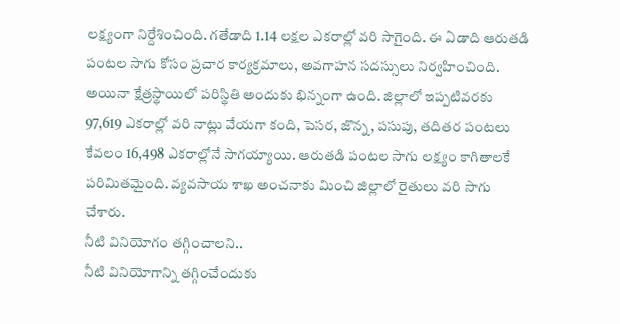లక్ష్యంగా నిర్దేశించింది. గతేడాది 1.14 లక్షల ఎకరాల్లో వరి సాగైంది. ఈ ఏడాది ఆరుతడి పంటల సాగు కోసం ప్రచార కార్యక్రమాలు, అవగాహన సదస్సులు నిర్వహించింది. అయినా క్షేత్రస్థాయిలో పరిస్థితి అందుకు భిన్నంగా ఉంది. జిల్లాలో ఇప్పటివరకు 97,619 ఎకరాల్లో వరి నాట్లు వేయగా కంది, పెసర, జొన్న, పసుపు, తదితర పంటలు కేవలం 16,498 ఎకరాల్లోనే సాగయ్యాయి. ఆరుతడి పంటల సాగు లక్ష్యం కాగితాలకే పరిమితమైంది. వ్యవసాయ శాఖ అంచనాకు మించి జిల్లాలో రైతులు వరి సాగు చేశారు.
నీటి వినియోగం తగ్గించాలని..
నీటి వినియోగాన్ని తగ్గించేందుకు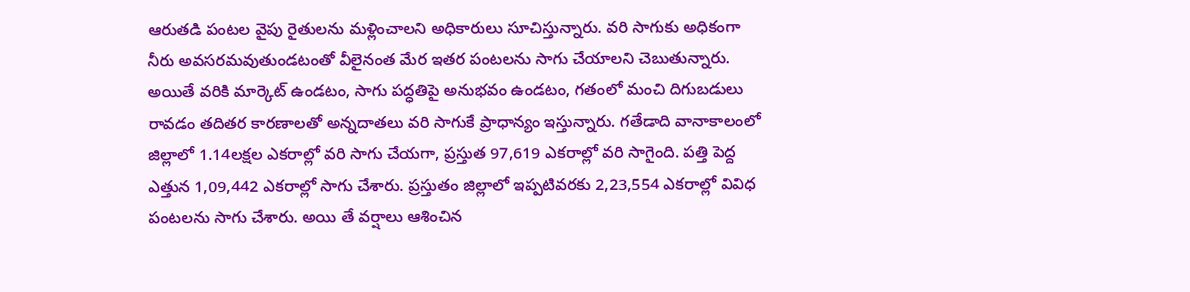ఆరుతడి పంటల వైపు రైతులను మళ్లించాలని అధికారులు సూచిస్తున్నారు. వరి సాగుకు అధికంగా నీరు అవసరమవుతుండటంతో వీలైనంత మేర ఇతర పంటలను సాగు చేయాలని చెబుతున్నారు. అయితే వరికి మార్కెట్ ఉండటం, సాగు పద్ధతిపై అనుభవం ఉండటం, గతంలో మంచి దిగుబడులు రావడం తదితర కారణాలతో అన్నదాతలు వరి సాగుకే ప్రాధాన్యం ఇస్తున్నారు. గతేడాది వానాకాలంలో జిల్లాలో 1.14లక్షల ఎకరాల్లో వరి సాగు చేయగా, ప్రస్తుత 97,619 ఎకరాల్లో వరి సాగైంది. పత్తి పెద్ద ఎత్తున 1,09,442 ఎకరాల్లో సాగు చేశారు. ప్రస్తుతం జిల్లాలో ఇప్పటివరకు 2,23,554 ఎకరాల్లో వివిధ పంటలను సాగు చేశారు. అయి తే వర్షాలు ఆశించిన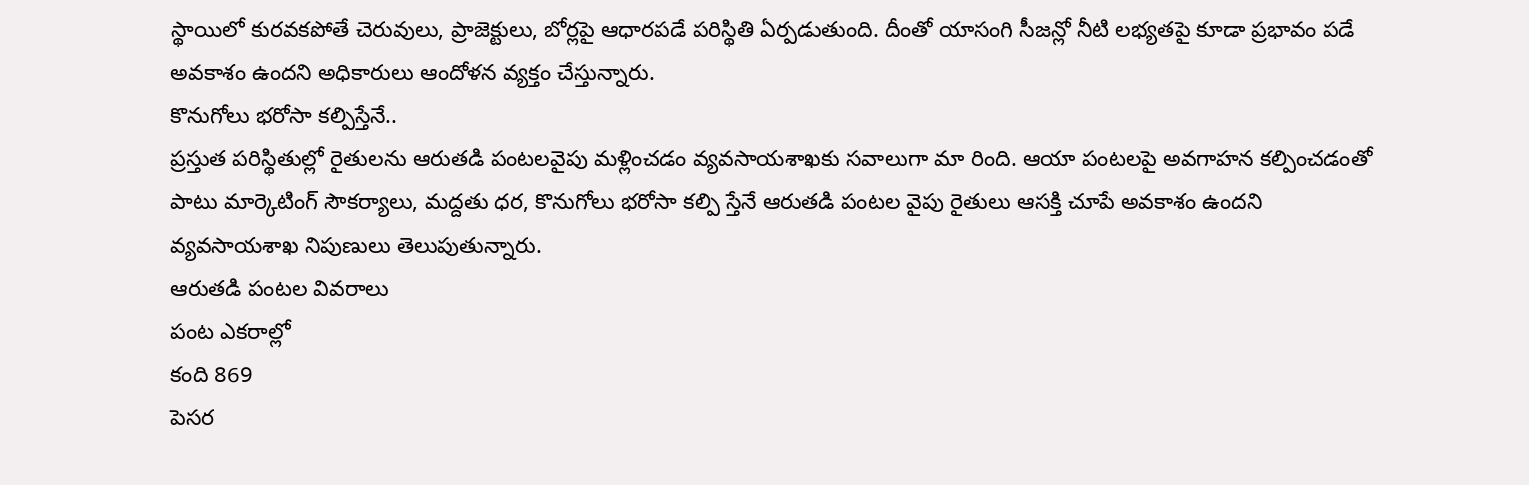స్థాయిలో కురవకపోతే చెరువులు, ప్రాజెక్టులు, బోర్లపై ఆధారపడే పరిస్థితి ఏర్పడుతుంది. దీంతో యాసంగి సీజన్లో నీటి లభ్యతపై కూడా ప్రభావం పడే అవకాశం ఉందని అధికారులు ఆందోళన వ్యక్తం చేస్తున్నారు.
కొనుగోలు భరోసా కల్పిస్తేనే..
ప్రస్తుత పరిస్థితుల్లో రైతులను ఆరుతడి పంటలవైపు మళ్లించడం వ్యవసాయశాఖకు సవాలుగా మా రింది. ఆయా పంటలపై అవగాహన కల్పించడంతో పాటు మార్కెటింగ్ సౌకర్యాలు, మద్దతు ధర, కొనుగోలు భరోసా కల్పి స్తేనే ఆరుతడి పంటల వైపు రైతులు ఆసక్తి చూపే అవకాశం ఉందని వ్యవసాయశాఖ నిపుణులు తెలుపుతున్నారు.
ఆరుతడి పంటల వివరాలు
పంట ఎకరాల్లో
కంది 869
పెసర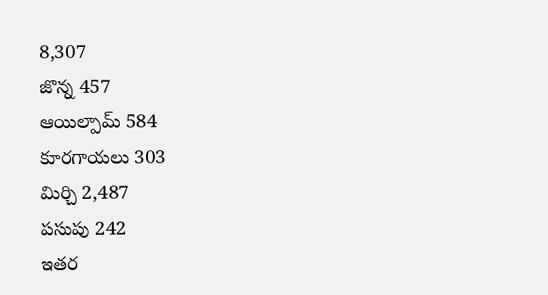8,307
జొన్న 457
ఆయిల్పామ్ 584
కూరగాయలు 303
మిర్చి 2,487
పసుపు 242
ఇతర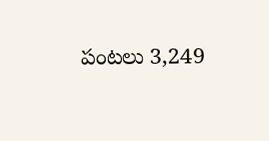పంటలు 3,249